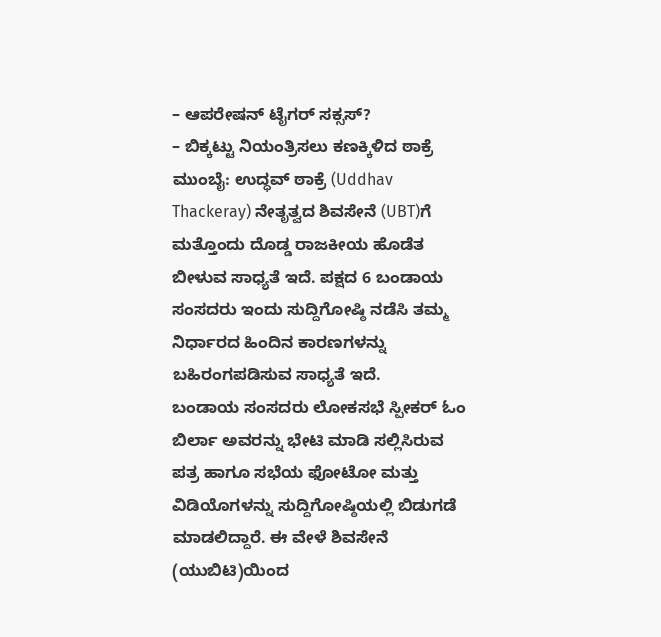– ಆಪರೇಷನ್ ಟೈಗರ್ ಸಕ್ಸಸ್?
– ಬಿಕ್ಕಟ್ಟು ನಿಯಂತ್ರಿಸಲು ಕಣಕ್ಕಿಳಿದ ಠಾಕ್ರೆ
ಮುಂಬೈ: ಉದ್ಧವ್ ಠಾಕ್ರೆ (Uddhav Thackeray) ನೇತೃತ್ವದ ಶಿವಸೇನೆ (UBT)ಗೆ ಮತ್ತೊಂದು ದೊಡ್ಡ ರಾಜಕೀಯ ಹೊಡೆತ ಬೀಳುವ ಸಾಧ್ಯತೆ ಇದೆ. ಪಕ್ಷದ 6 ಬಂಡಾಯ ಸಂಸದರು ಇಂದು ಸುದ್ದಿಗೋಷ್ಠಿ ನಡೆಸಿ ತಮ್ಮ ನಿರ್ಧಾರದ ಹಿಂದಿನ ಕಾರಣಗಳನ್ನು ಬಹಿರಂಗಪಡಿಸುವ ಸಾಧ್ಯತೆ ಇದೆ.
ಬಂಡಾಯ ಸಂಸದರು ಲೋಕಸಭೆ ಸ್ಪೀಕರ್ ಓಂ ಬಿರ್ಲಾ ಅವರನ್ನು ಭೇಟಿ ಮಾಡಿ ಸಲ್ಲಿಸಿರುವ ಪತ್ರ ಹಾಗೂ ಸಭೆಯ ಫೋಟೋ ಮತ್ತು ವಿಡಿಯೊಗಳನ್ನು ಸುದ್ದಿಗೋಷ್ಠಿಯಲ್ಲಿ ಬಿಡುಗಡೆ ಮಾಡಲಿದ್ದಾರೆ. ಈ ವೇಳೆ ಶಿವಸೇನೆ (ಯುಬಿಟಿ)ಯಿಂದ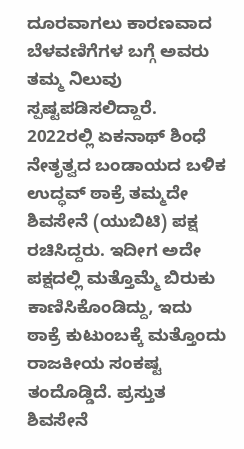ದೂರವಾಗಲು ಕಾರಣವಾದ ಬೆಳವಣಿಗೆಗಳ ಬಗ್ಗೆ ಅವರು ತಮ್ಮ ನಿಲುವು ಸ್ಪಷ್ಟಪಡಿಸಲಿದ್ದಾರೆ.
2022ರಲ್ಲಿ ಏಕನಾಥ್ ಶಿಂಧೆ ನೇತೃತ್ವದ ಬಂಡಾಯದ ಬಳಿಕ ಉದ್ಧವ್ ಠಾಕ್ರೆ ತಮ್ಮದೇ ಶಿವಸೇನೆ (ಯುಬಿಟಿ) ಪಕ್ಷ ರಚಿಸಿದ್ದರು. ಇದೀಗ ಅದೇ ಪಕ್ಷದಲ್ಲಿ ಮತ್ತೊಮ್ಮೆ ಬಿರುಕು ಕಾಣಿಸಿಕೊಂಡಿದ್ದು, ಇದು ಠಾಕ್ರೆ ಕುಟುಂಬಕ್ಕೆ ಮತ್ತೊಂದು ರಾಜಕೀಯ ಸಂಕಷ್ಟ ತಂದೊಡ್ಡಿದೆ. ಪ್ರಸ್ತುತ ಶಿವಸೇನೆ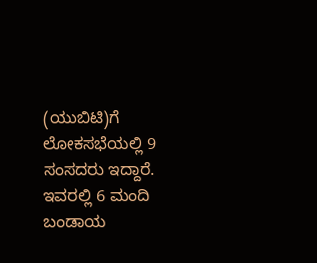(ಯುಬಿಟಿ)ಗೆ ಲೋಕಸಭೆಯಲ್ಲಿ 9 ಸಂಸದರು ಇದ್ದಾರೆ. ಇವರಲ್ಲಿ 6 ಮಂದಿ ಬಂಡಾಯ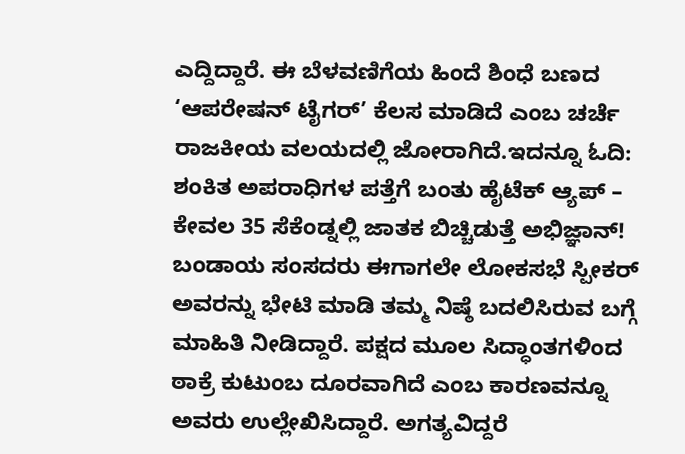ಎದ್ದಿದ್ದಾರೆ. ಈ ಬೆಳವಣಿಗೆಯ ಹಿಂದೆ ಶಿಂಧೆ ಬಣದ ‘ಆಪರೇಷನ್ ಟೈಗರ್’ ಕೆಲಸ ಮಾಡಿದೆ ಎಂಬ ಚರ್ಚೆ ರಾಜಕೀಯ ವಲಯದಲ್ಲಿ ಜೋರಾಗಿದೆ.ಇದನ್ನೂ ಓದಿ: ಶಂಕಿತ ಅಪರಾಧಿಗಳ ಪತ್ತೆಗೆ ಬಂತು ಹೈಟೆಕ್ ಆ್ಯಪ್ – ಕೇವಲ 35 ಸೆಕೆಂಡ್ನಲ್ಲಿ ಜಾತಕ ಬಿಚ್ಚಿಡುತ್ತೆ ಅಭಿಜ್ಞಾನ್!
ಬಂಡಾಯ ಸಂಸದರು ಈಗಾಗಲೇ ಲೋಕಸಭೆ ಸ್ಪೀಕರ್ ಅವರನ್ನು ಭೇಟಿ ಮಾಡಿ ತಮ್ಮ ನಿಷ್ಠೆ ಬದಲಿಸಿರುವ ಬಗ್ಗೆ ಮಾಹಿತಿ ನೀಡಿದ್ದಾರೆ. ಪಕ್ಷದ ಮೂಲ ಸಿದ್ಧಾಂತಗಳಿಂದ ಠಾಕ್ರೆ ಕುಟುಂಬ ದೂರವಾಗಿದೆ ಎಂಬ ಕಾರಣವನ್ನೂ ಅವರು ಉಲ್ಲೇಖಿಸಿದ್ದಾರೆ. ಅಗತ್ಯವಿದ್ದರೆ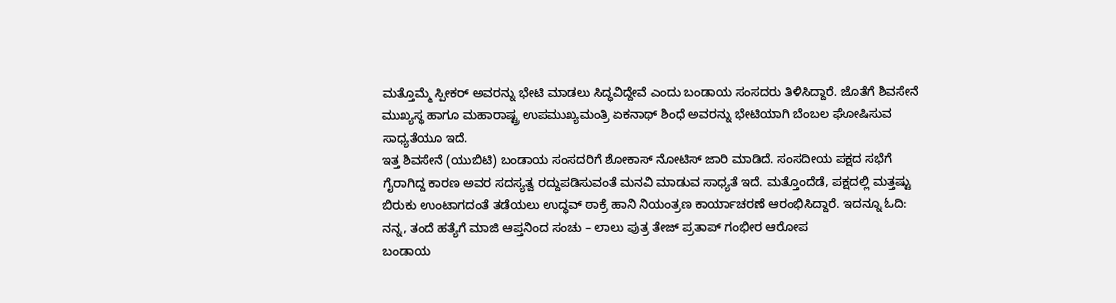ಮತ್ತೊಮ್ಮೆ ಸ್ಪೀಕರ್ ಅವರನ್ನು ಭೇಟಿ ಮಾಡಲು ಸಿದ್ಧವಿದ್ದೇವೆ ಎಂದು ಬಂಡಾಯ ಸಂಸದರು ತಿಳಿಸಿದ್ದಾರೆ. ಜೊತೆಗೆ ಶಿವಸೇನೆ ಮುಖ್ಯಸ್ಥ ಹಾಗೂ ಮಹಾರಾಷ್ಟ್ರ ಉಪಮುಖ್ಯಮಂತ್ರಿ ಏಕನಾಥ್ ಶಿಂಧೆ ಅವರನ್ನು ಭೇಟಿಯಾಗಿ ಬೆಂಬಲ ಘೋಷಿಸುವ ಸಾಧ್ಯತೆಯೂ ಇದೆ.
ಇತ್ತ ಶಿವಸೇನೆ (ಯುಬಿಟಿ) ಬಂಡಾಯ ಸಂಸದರಿಗೆ ಶೋಕಾಸ್ ನೋಟಿಸ್ ಜಾರಿ ಮಾಡಿದೆ. ಸಂಸದೀಯ ಪಕ್ಷದ ಸಭೆಗೆ ಗೈರಾಗಿದ್ದ ಕಾರಣ ಅವರ ಸದಸ್ಯತ್ವ ರದ್ದುಪಡಿಸುವಂತೆ ಮನವಿ ಮಾಡುವ ಸಾಧ್ಯತೆ ಇದೆ. ಮತ್ತೊಂದೆಡೆ, ಪಕ್ಷದಲ್ಲಿ ಮತ್ತಷ್ಟು ಬಿರುಕು ಉಂಟಾಗದಂತೆ ತಡೆಯಲು ಉದ್ಧವ್ ಠಾಕ್ರೆ ಹಾನಿ ನಿಯಂತ್ರಣ ಕಾರ್ಯಾಚರಣೆ ಆರಂಭಿಸಿದ್ದಾರೆ. ಇದನ್ನೂ ಓದಿ: ನನ್ನ, ತಂದೆ ಹತ್ಯೆಗೆ ಮಾಜಿ ಆಪ್ತನಿಂದ ಸಂಚು – ಲಾಲು ಪುತ್ರ ತೇಜ್ ಪ್ರತಾಪ್ ಗಂಭೀರ ಆರೋಪ
ಬಂಡಾಯ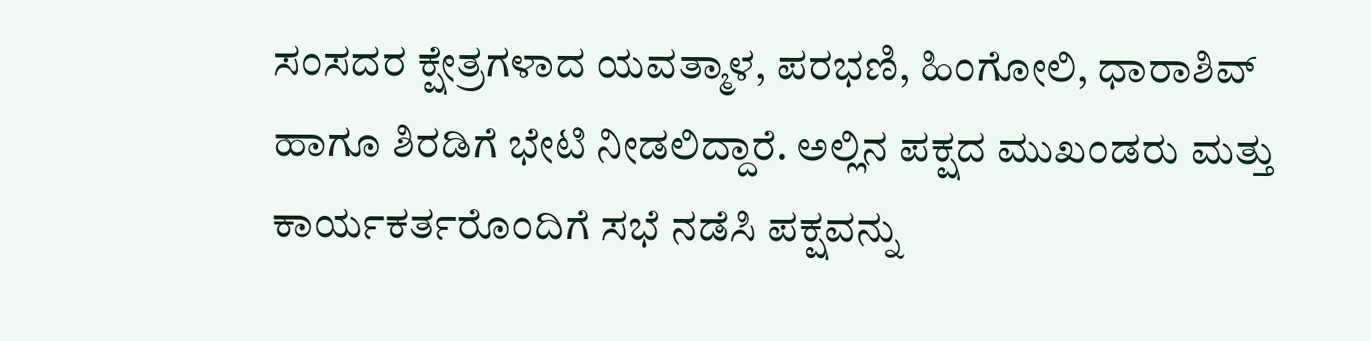ಸಂಸದರ ಕ್ಷೇತ್ರಗಳಾದ ಯವತ್ಮಾಳ, ಪರಭಣಿ, ಹಿಂಗೋಲಿ, ಧಾರಾಶಿವ್ ಹಾಗೂ ಶಿರಡಿಗೆ ಭೇಟಿ ನೀಡಲಿದ್ದಾರೆ. ಅಲ್ಲಿನ ಪಕ್ಷದ ಮುಖಂಡರು ಮತ್ತು ಕಾರ್ಯಕರ್ತರೊಂದಿಗೆ ಸಭೆ ನಡೆಸಿ ಪಕ್ಷವನ್ನು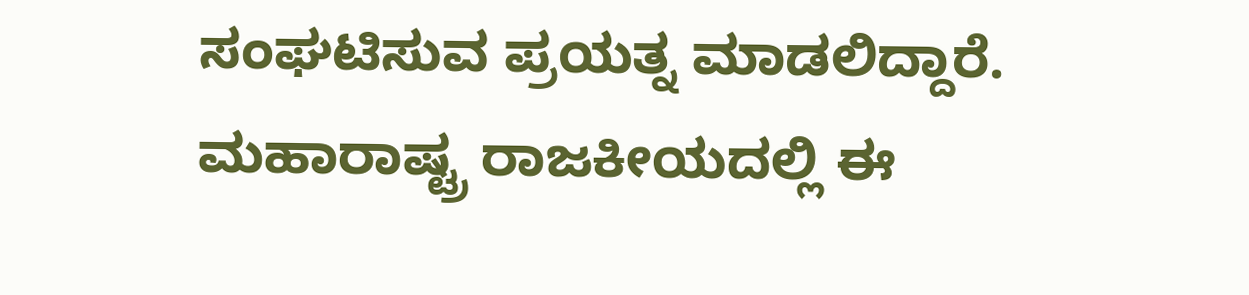ಸಂಘಟಿಸುವ ಪ್ರಯತ್ನ ಮಾಡಲಿದ್ದಾರೆ. ಮಹಾರಾಷ್ಟ್ರ ರಾಜಕೀಯದಲ್ಲಿ ಈ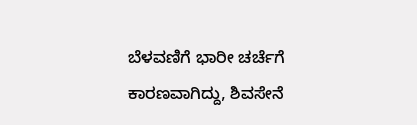ಬೆಳವಣಿಗೆ ಭಾರೀ ಚರ್ಚೆಗೆ ಕಾರಣವಾಗಿದ್ದು, ಶಿವಸೇನೆ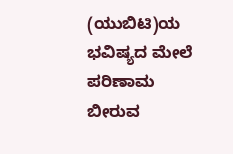(ಯುಬಿಟಿ)ಯ ಭವಿಷ್ಯದ ಮೇಲೆ ಪರಿಣಾಮ ಬೀರುವ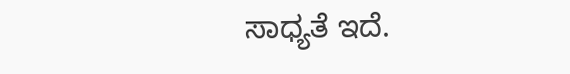ಸಾಧ್ಯತೆ ಇದೆ.